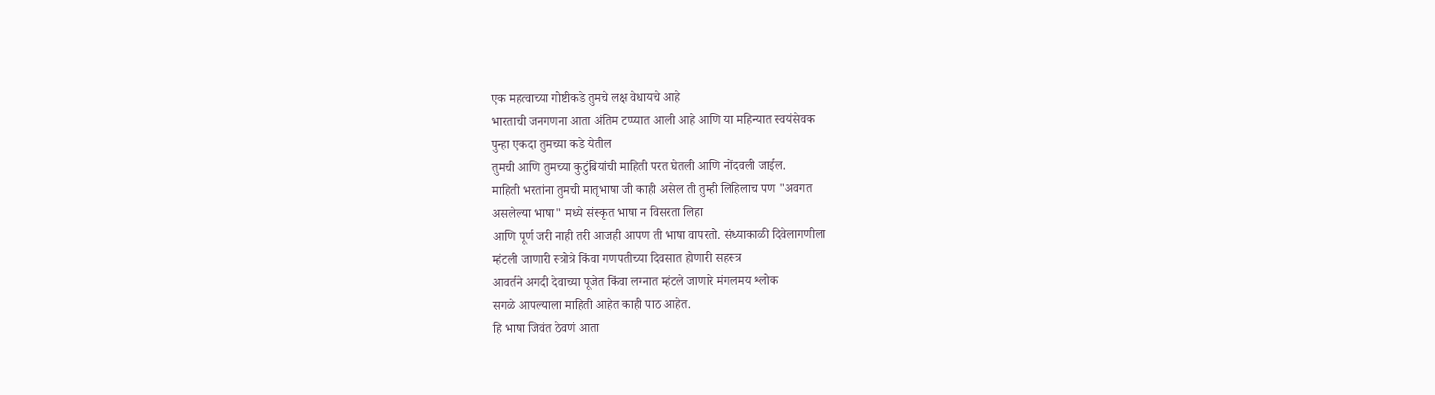एक महत्वाच्या गोष्टीकडे तुमचे लक्ष वेधायचे आहे
भारताची जनगणना आता अंतिम टप्प्यात आली आहे आणि या महिन्यात स्वयंसेवक
पुन्हा एकदा तुमच्या कडे येतील
तुमची आणि तुमच्या कुटुंबियांची माहिती परत घेतली आणि नोंदवली जाईल.
माहिती भरतांना तुमची मातृभाषा जी काही असेल ती तुम्ही लिहिलाच पण "अवगत
असलेल्या भाषा" मध्ये संस्कृत भाषा न विसरता लिहा
आणि पूर्ण जरी नाही तरी आजही आपण ती भाषा वापरतो. संध्याकाळी दिवेलागणीला
म्हंटली जाणारी स्त्रोत्रे किंवा गणपतीच्या दिवसात होणारी सहस्त्र
आवर्तने अगदी देवाच्या पूजेत किंवा लग्नात म्हंटले जाणारे मंगलमय श्लोक
सगळे आपल्याला माहिती आहेत काही पाठ आहेत.
हि भाषा जिवंत ठेवणं आता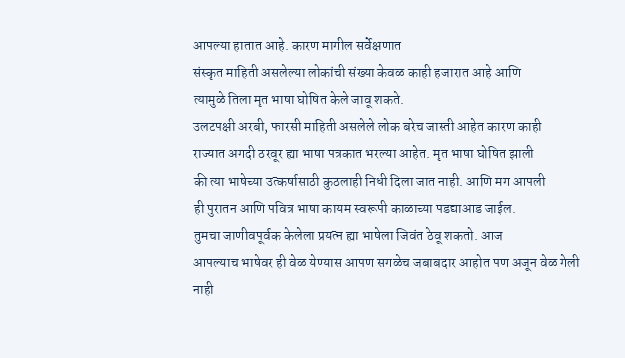आपल्या हातात आहे. कारण मागील सर्वेक्षणात
संस्कृत माहिती असलेल्या लोकांची संख्या केवळ काही हजारात आहे आणि
त्यामुळे तिला मृत भाषा घोषित केले जावू शकते.
उलटपक्षी अरबी, फारसी माहिती असलेले लोक बरेच जास्ती आहेत कारण काही
राज्यात अगदी ठरवूर ह्या भाषा पत्रकात भरल्या आहेत. मृत भाषा घोषित झाली
की त्या भाषेच्या उत्कर्षासाठी कुठलाही निधी दिला जात नाही. आणि मग आपली
ही पुरातन आणि पवित्र भाषा कायम स्वरूपी काळाच्या पडद्याआड जाईल.
तुमचा जाणीवपूर्वक केलेला प्रयत्न ह्या भाषेला जिवंत ठेवू शकतो. आज
आपल्याच भाषेवर ही वेळ येण्यास आपण सगळेच जबाबदार आहोत पण अजून वेळ गेली
नाही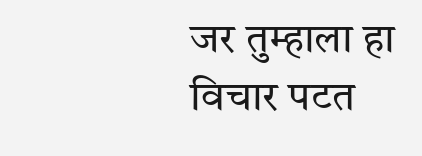जर तुम्हाला हा विचार पटत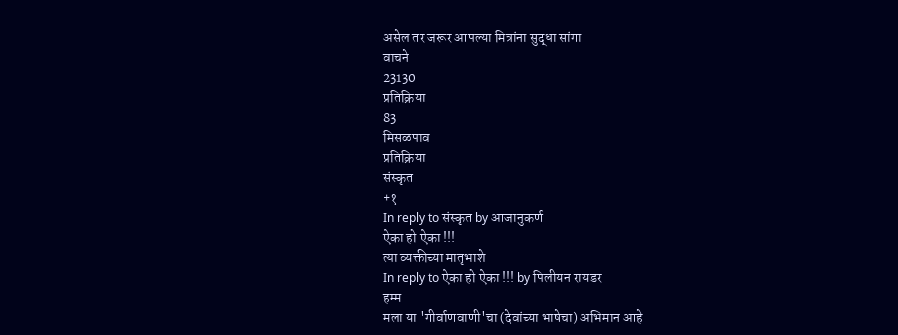असेल तर जरूर आपल्या मित्रांना सुद्धा सांगा
वाचने
23130
प्रतिक्रिया
83
मिसळपाव
प्रतिक्रिया
संस्कृत
+१
In reply to संस्कृत by आजानुकर्ण
ऐका हो ऐका !!!
त्या व्यक्तीच्या मातृभाशे
In reply to ऐका हो ऐका !!! by पिलीयन रायडर
हम्म
मला या 'गीर्वाणवाणी'चा (देवांच्या भाषेचा) अभिमान आहे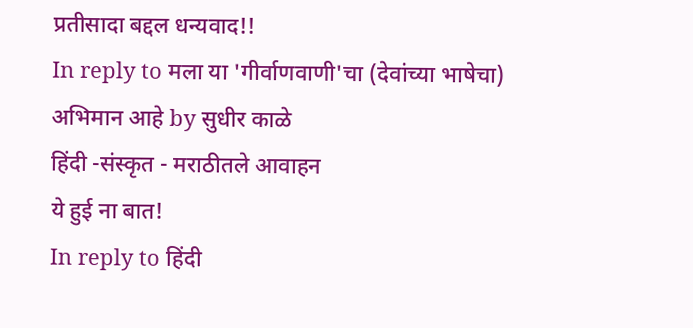प्रतीसादा बद्दल धन्यवाद!!
In reply to मला या 'गीर्वाणवाणी'चा (देवांच्या भाषेचा) अभिमान आहे by सुधीर काळे
हिंदी -संस्कृत - मराठीतले आवाहन
ये हुई ना बात!
In reply to हिंदी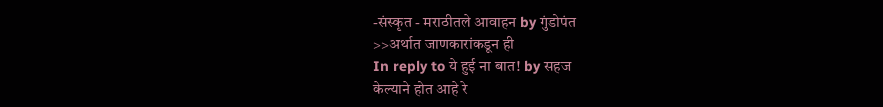-संस्कृत - मराठीतले आवाहन by गुंडोपंत
>>अर्थात जाणकारांकडून ही
In reply to ये हुई ना बात! by सहज
केल्याने होत आहे रे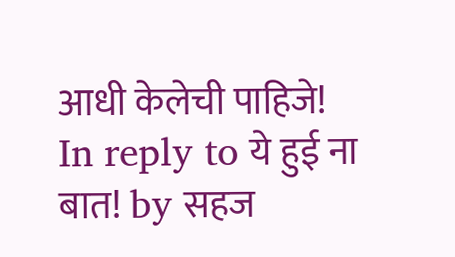आधी केलेची पाहिजे!
In reply to ये हुई ना बात! by सहज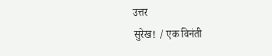उत्तर
सुरेख! / एक विनंती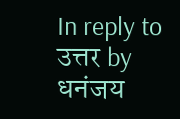In reply to उत्तर by धनंजय